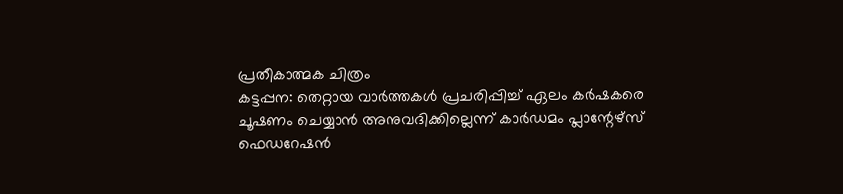പ്രതീകാത്മക ചിത്രം
കട്ടപ്പന: തെറ്റായ വാർത്തകൾ പ്രചരിപ്പിച്ച് ഏലം കർഷകരെ ചൂഷണം ചെയ്യാൻ അനുവദിക്കില്ലെന്ന് കാർഡമം പ്ലാന്റേഴ്സ് ഫെഡറേഷൻ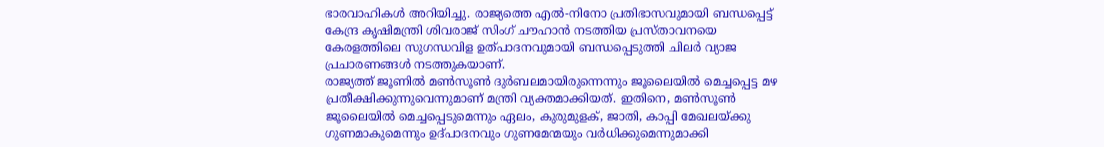ഭാരവാഹികൾ അറിയിച്ചു. രാജ്യത്തെ എൽ-നിനോ പ്രതിഭാസവുമായി ബന്ധപ്പെട്ട് കേന്ദ്ര കൃഷിമന്ത്രി ശിവരാജ് സിംഗ് ചൗഹാൻ നടത്തിയ പ്രസ്താവനയെ കേരളത്തിലെ സുഗന്ധവിള ഉത്പാദനവുമായി ബന്ധപ്പെടുത്തി ചിലർ വ്യാജ പ്രചാരണങ്ങൾ നടത്തുകയാണ്.
രാജ്യത്ത് ജൂണിൽ മൺസൂൺ ദുർബലമായിരുന്നെന്നും ജൂലൈയിൽ മെച്ചപ്പെട്ട മഴ പ്രതീക്ഷിക്കുന്നുവെന്നുമാണ് മന്ത്രി വ്യക്തമാക്കിയത്. ഇതിനെ, മൺസൂൺ ജൂലൈയിൽ മെച്ചപ്പെടുമെന്നും ഏലം, കുരുമുളക്, ജാതി, കാപ്പി മേഖലയ്ക്കു ഗുണമാകുമെന്നും ഉദ്പാദനവും ഗുണമേന്മയും വർധിക്കുമെന്നുമാക്കി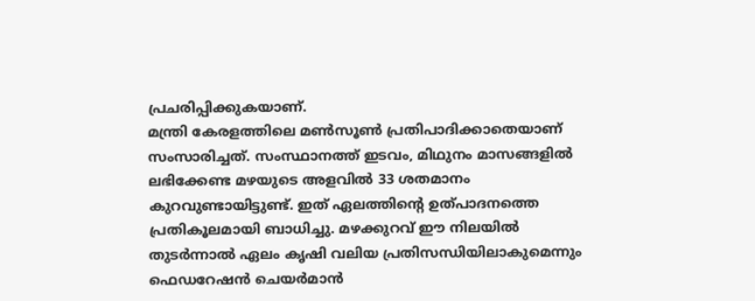പ്രചരിപ്പിക്കുകയാണ്.
മന്ത്രി കേരളത്തിലെ മൺസൂൺ പ്രതിപാദിക്കാതെയാണ് സംസാരിച്ചത്. സംസ്ഥാനത്ത് ഇടവം, മിഥുനം മാസങ്ങളിൽ ലഭിക്കേണ്ട മഴയുടെ അളവിൽ 33 ശതമാനം കുറവുണ്ടായിട്ടുണ്ട്. ഇത് ഏലത്തിന്റെ ഉത്പാദനത്തെ പ്രതികൂലമായി ബാധിച്ചു. മഴക്കുറവ് ഈ നിലയിൽ തുടർന്നാൽ ഏലം കൃഷി വലിയ പ്രതിസന്ധിയിലാകുമെന്നും ഫെഡറേഷൻ ചെയർമാൻ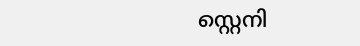സ്റ്റെനി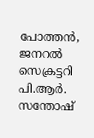പോത്തൻ, ജനറൽ സെക്രട്ടറി പി.ആർ. സന്തോഷ്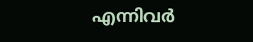എന്നിവർ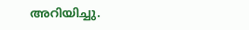അറിയിച്ചു.